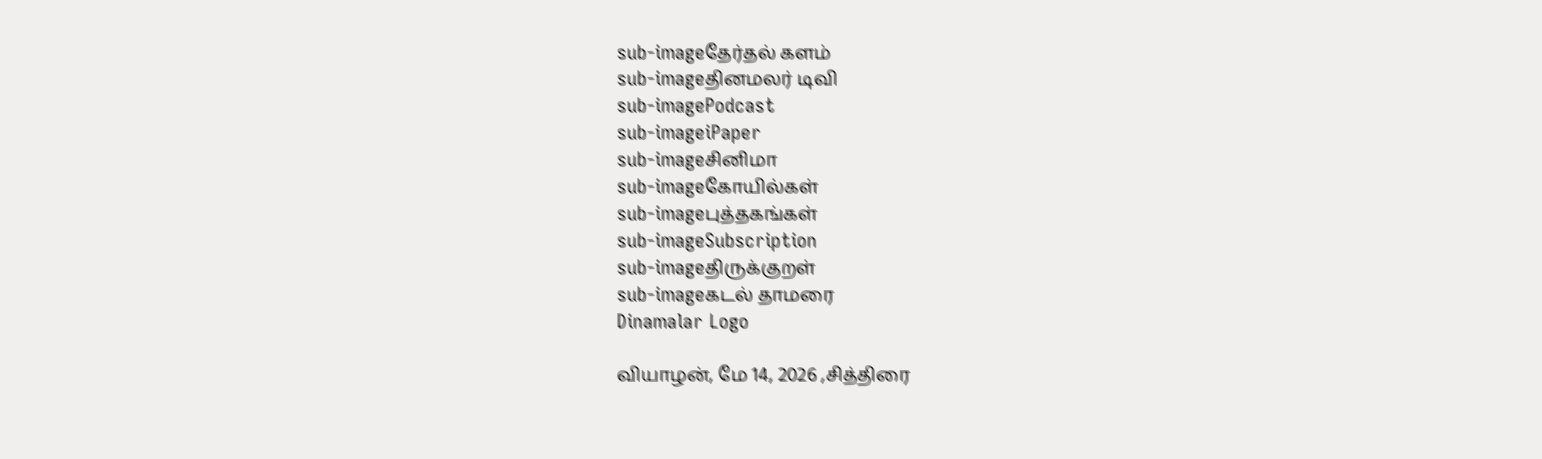sub-imageதேர்தல் களம்
sub-imageதினமலர் டிவி
sub-imagePodcast
sub-imageiPaper
sub-imageசினிமா
sub-imageகோயில்கள்
sub-imageபுத்தகங்கள்
sub-imageSubscription
sub-imageதிருக்குறள்
sub-imageகடல் தாமரை
Dinamalar Logo

வியாழன், மே 14, 2026 ,சித்திரை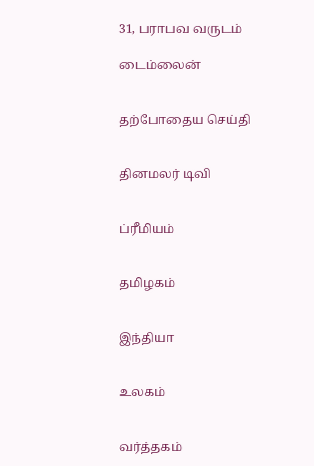31, பராபவ வருடம்

டைம்லைன்


தற்போதைய செய்தி


தினமலர் டிவி


ப்ரீமியம்


தமிழகம்


இந்தியா


உலகம்


வர்த்தகம்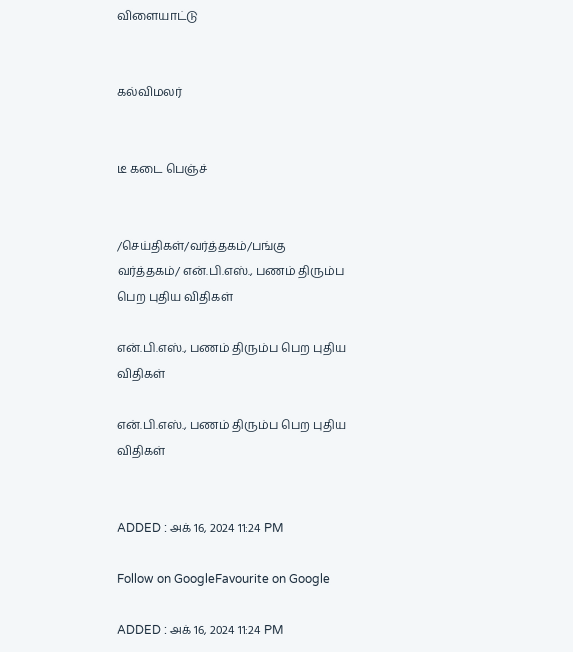விளையாட்டு


கல்விமலர்


டீ கடை பெஞ்ச்


/செய்திகள்/வர்த்தகம்/பங்கு வர்த்தகம்/ என்.பி.எஸ்., பணம் திரும்ப பெற புதிய விதிகள்

என்.பி.எஸ்., பணம் திரும்ப பெற புதிய விதிகள்

என்.பி.எஸ்., பணம் திரும்ப பெற புதிய விதிகள்


ADDED : அக் 16, 2024 11:24 PM

Follow on GoogleFavourite on Google

ADDED : அக் 16, 2024 11:24 PM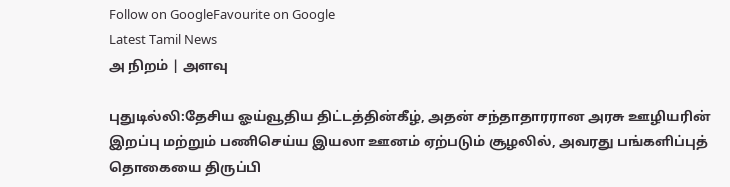Follow on GoogleFavourite on Google
Latest Tamil News
அ நிறம் | அளவு

புதுடில்லி:தேசிய ஓய்வூதிய திட்டத்தின்கீழ், அதன் சந்தாதாரரான அரசு ஊழியரின் இறப்பு மற்றும் பணிசெய்ய இயலா ஊனம் ஏற்படும் சூழலில், அவரது பங்களிப்புத் தொகையை திருப்பி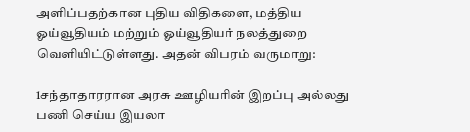அளிப்பதற்கான புதிய விதிகளை, மத்திய ஓய்வூதியம் மற்றும் ஓய்வூதியர் நலத்துறை வெளியிட்டுள்ளது. அதன் விபரம் வருமாறு:

1சந்தாதாரரான அரசு ஊழியரின் இறப்பு அல்லது பணி செய்ய இயலா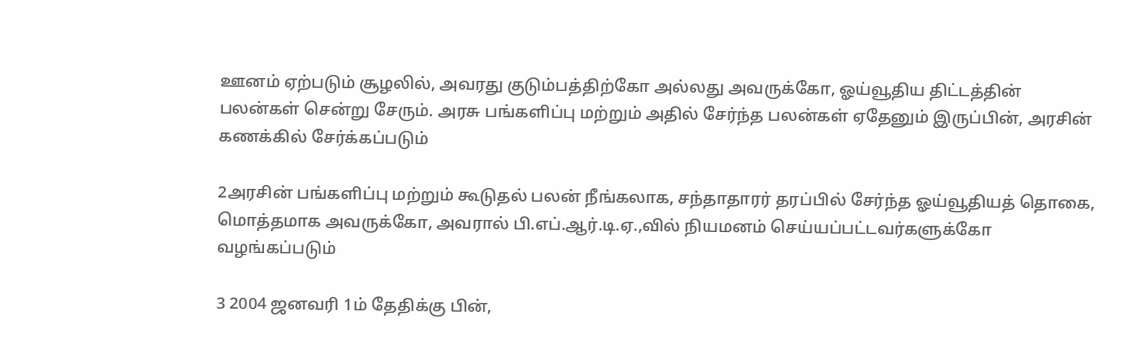ஊனம் ஏற்படும் சூழலில், அவரது குடும்பத்திற்கோ அல்லது அவருக்கோ, ஓய்வூதிய திட்டத்தின் பலன்கள் சென்று சேரும். அரசு பங்களிப்பு மற்றும் அதில் சேர்ந்த பலன்கள் ஏதேனும் இருப்பின், அரசின் கணக்கில் சேர்க்கப்படும்

2அரசின் பங்களிப்பு மற்றும் கூடுதல் பலன் நீங்கலாக, சந்தாதாரர் தரப்பில் சேர்ந்த ஓய்வூதியத் தொகை, மொத்தமாக அவருக்கோ, அவரால் பி.எப்.ஆர்.டி.ஏ.,வில் நியமனம் செய்யப்பட்டவர்களுக்கோ வழங்கப்படும்

3 2004 ஜனவரி 1ம் தேதிக்கு பின்,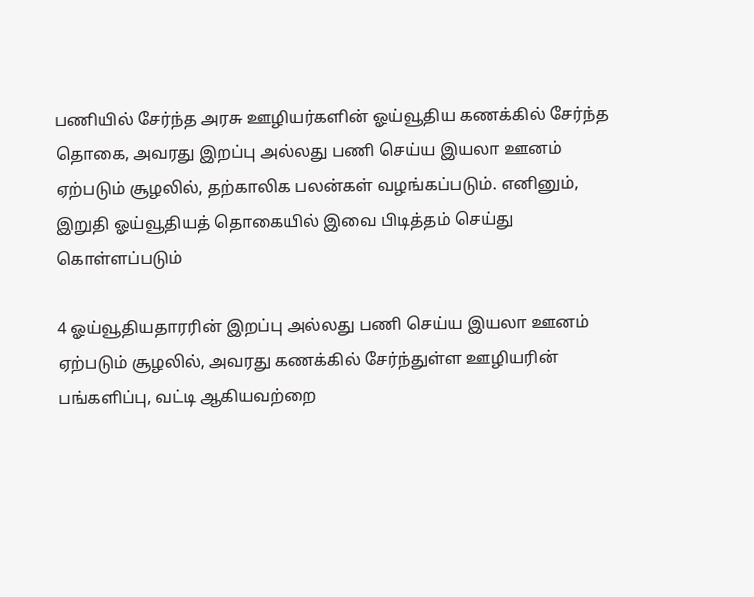பணியில் சேர்ந்த அரசு ஊழியர்களின் ஓய்வூதிய கணக்கில் சேர்ந்த தொகை, அவரது இறப்பு அல்லது பணி செய்ய இயலா ஊனம் ஏற்படும் சூழலில், தற்காலிக பலன்கள் வழங்கப்படும். எனினும், இறுதி ஓய்வூதியத் தொகையில் இவை பிடித்தம் செய்து கொள்ளப்படும்

4 ஓய்வூதியதாரரின் இறப்பு அல்லது பணி செய்ய இயலா ஊனம் ஏற்படும் சூழலில், அவரது கணக்கில் சேர்ந்துள்ள ஊழியரின் பங்களிப்பு, வட்டி ஆகியவற்றை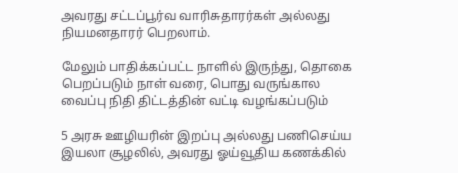அவரது சட்டப்பூர்வ வாரிசுதாரர்கள் அல்லது நியமனதாரர் பெறலாம்.

மேலும் பாதிக்கப்பட்ட நாளில் இருந்து, தொகை பெறப்படும் நாள் வரை, பொது வருங்கால வைப்பு நிதி திட்டத்தின் வட்டி வழங்கப்படும்

5 அரசு ஊழியரின் இறப்பு அல்லது பணிசெய்ய இயலா சூழலில், அவரது ஓய்வூதிய கணக்கில்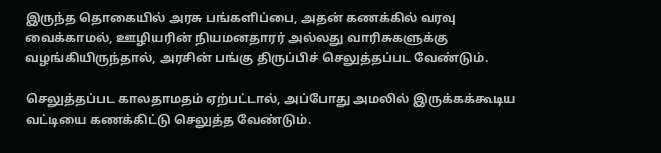இருந்த தொகையில் அரசு பங்களிப்பை, அதன் கணக்கில் வரவு வைக்காமல், ஊழியரின் நியமனதாரர் அல்லது வாரிசுகளுக்கு வழங்கியிருந்தால், அரசின் பங்கு திருப்பிச் செலுத்தப்பட வேண்டும்.

செலுத்தப்பட காலதாமதம் ஏற்பட்டால், அப்போது அமலில் இருக்கக்கூடிய வட்டியை கணக்கிட்டு செலுத்த வேண்டும்.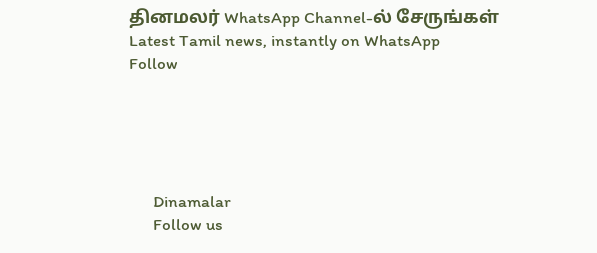தினமலர் WhatsApp Channel-ல் சேருங்கள்
Latest Tamil news, instantly on WhatsApp
Follow





      Dinamalar
      Follow us